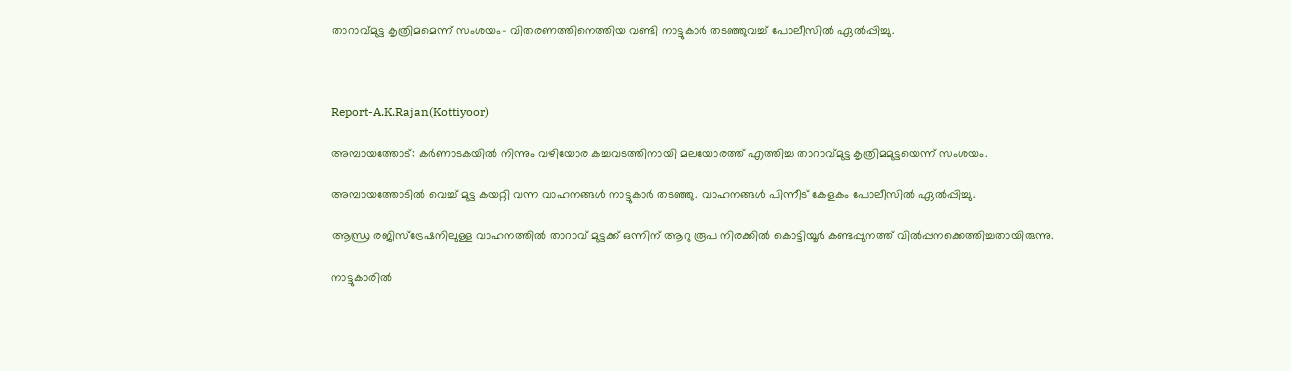താറാവ്മുട്ട കൃത്രിമമെന്ന് സംശയം- വിതരണത്തിനെത്തിയ വണ്ടി നാട്ടുകാര്‍ തടഞ്ഞുവച്ച് പോലീസില്‍ ഏല്‍പ്പിച്ചു.



Report-A.K.Rajan(Kottiyoor)

അമ്പായത്തോട്: കര്‍ണാടകയില്‍ നിന്നും വഴിയോര കച്ചവടത്തിനായി മലയോരത്ത് എത്തിച്ച താറാവ്മുട്ട കൃത്രിമമുട്ടയെന്ന് സംശയം.

അമ്പായത്തോടില്‍ വെച്ച് മുട്ട കയറ്റി വന്ന വാഹനങ്ങള്‍ നാട്ടുകാര്‍ തടഞ്ഞു. വാഹനങ്ങള്‍ പിന്നീട് കേളകം പോലീസില്‍ ഏല്‍പ്പിച്ചു.

ആന്ധ്ര രജിസ്‌ട്രേഷനിലുള്ള വാഹനത്തില്‍ താറാവ് മുട്ടക്ക് ഒന്നിന് ആറു രൂപ നിരക്കില്‍ കൊട്ടിയൂര്‍ കണ്ടപ്പുനത്ത് വില്‍പ്പനക്കെത്തിച്ചതായിരുന്നു.

നാട്ടുകാരില്‍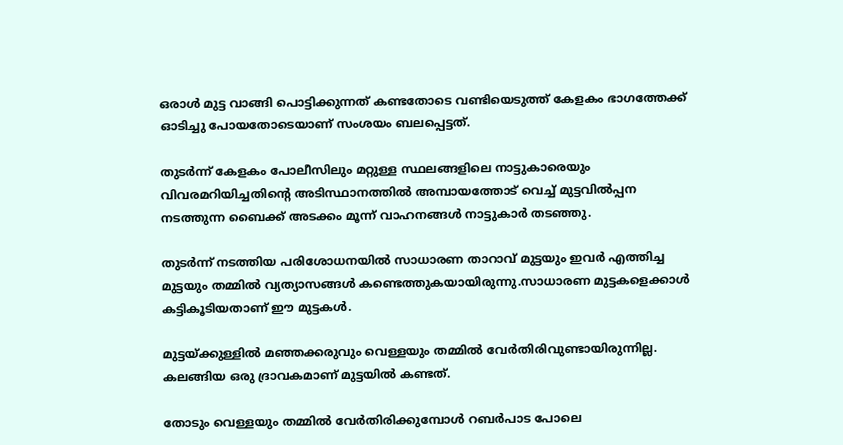ഒരാള്‍ മുട്ട വാങ്ങി പൊട്ടിക്കുന്നത് കണ്ടതോടെ വണ്ടിയെടുത്ത് കേളകം ഭാഗത്തേക്ക് ഓടിച്ചു പോയതോടെയാണ് സംശയം ബലപ്പെട്ടത്.

തുടര്‍ന്ന് കേളകം പോലീസിലും മറ്റുള്ള സ്ഥലങ്ങളിലെ നാട്ടുകാരെയും വിവരമറിയിച്ചതിന്റെ അടിസ്ഥാനത്തില്‍ അമ്പായത്തോട് വെച്ച് മുട്ടവില്‍പ്പന നടത്തുന്ന ബൈക്ക് അടക്കം മൂന്ന് വാഹനങ്ങള്‍ നാട്ടുകാര്‍ തടഞ്ഞു.

തുടര്‍ന്ന് നടത്തിയ പരിശോധനയില്‍ സാധാരണ താറാവ് മുട്ടയും ഇവര്‍ എത്തിച്ച മുട്ടയും തമ്മില്‍ വ്യത്യാസങ്ങള്‍ കണ്ടെത്തുകയായിരുന്നു.സാധാരണ മുട്ടകളെക്കാള്‍ കട്ടികൂടിയതാണ് ഈ മുട്ടകള്‍.

മുട്ടയ്ക്കുള്ളില്‍ മഞ്ഞക്കരുവും വെള്ളയും തമ്മില്‍ വേര്‍തിരിവുണ്ടായിരുന്നില്ല. കലങ്ങിയ ഒരു ദ്രാവകമാണ് മുട്ടയില്‍ കണ്ടത്.

തോടും വെള്ളയും തമ്മില്‍ വേര്‍തിരിക്കുമ്പോള്‍ റബര്‍പാട പോലെ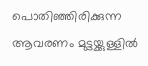പൊതിഞ്ഞിരിക്കുന്ന ആവരണം മുട്ടയ്ക്കുള്ളില്‍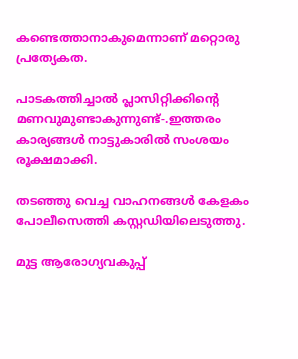കണ്ടെത്താനാകുമെന്നാണ് മറ്റൊരു പ്രത്യേകത.

പാടകത്തിച്ചാല്‍ പ്ലാസിറ്റിക്കിന്റെ മണവുമുണ്ടാകുന്നുണ്ട്-.ഇത്തരം കാര്യങ്ങള്‍ നാട്ടുകാരില്‍ സംശയം രൂക്ഷമാക്കി.

തടഞ്ഞു വെച്ച വാഹനങ്ങള്‍ കേളകം പോലീസെത്തി കസ്റ്റഡിയിലെടുത്തു.

മുട്ട ആരോഗ്യവകുപ്പ്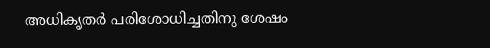അധികൃതര്‍ പരിശോധിച്ചതിനു ശേഷം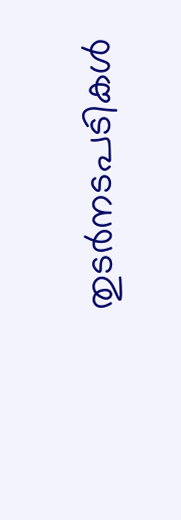തുടര്‍നടപടികള്‍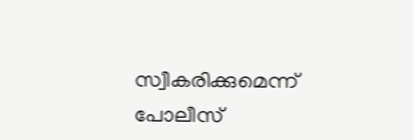സ്വീകരിക്കുമെന്ന് പോലീസ്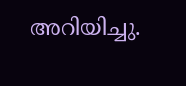അറിയിച്ചു.